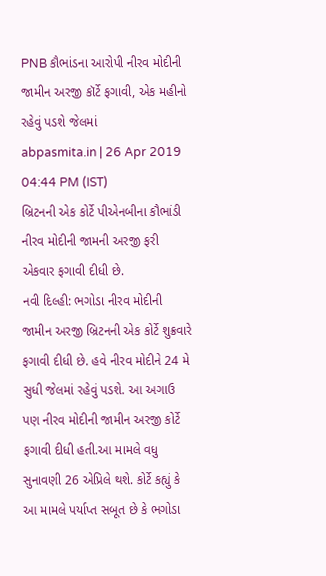PNB કૌભાંડના આરોપી નીરવ મોદીની જામીન અરજી કૉર્ટે ફગાવી, એક મહીનો રહેવું પડશે જેલમાં
abpasmita.in | 26 Apr 2019 04:44 PM (IST)
બ્રિટનની એક કોર્ટે પીએનબીના કૌભાંડી નીરવ મોદીની જામની અરજી ફરી એકવાર ફગાવી દીધી છે.
નવી દિલ્હી: ભગોડા નીરવ મોદીની જામીન અરજી બ્રિટનની એક કોર્ટે શુક્રવારે ફગાવી દીધી છે. હવે નીરવ મોદીને 24 મે સુધી જેલમાં રહેવું પડશે. આ અગાઉ પણ નીરવ મોદીની જામીન અરજી કોર્ટે ફગાવી દીધી હતી.આ મામલે વધુ સુનાવણી 26 એપ્રિલે થશે. કોર્ટે કહ્યું કે આ મામલે પર્યાપ્ત સબૂત છે કે ભગોડા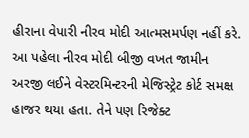હીરાના વેપારી નીરવ મોદી આત્મસમર્પણ નહીં કરે. આ પહેલા નીરવ મોદી બીજી વખત જામીન અરજી લઈને વેસ્ટરમિન્ટરની મેજિસ્ટ્રેટ કોર્ટ સમક્ષ હાજર થયા હતા. તેને પણ રિજેક્ટ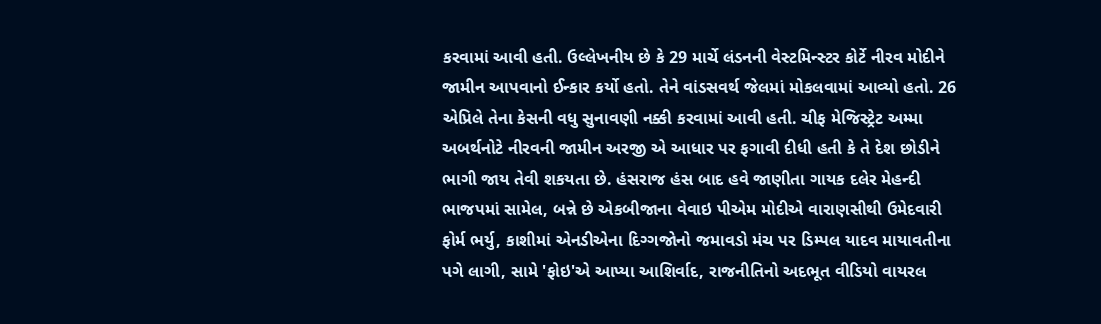કરવામાં આવી હતી. ઉલ્લેખનીય છે કે 29 માર્ચે લંડનની વેસ્ટમિન્સ્ટર કોર્ટે નીરવ મોદીને જામીન આપવાનો ઈન્કાર કર્યો હતો. તેને વાંડસવર્થ જેલમાં મોકલવામાં આવ્યો હતો. 26 એપ્રિલે તેના કેસની વધુ સુનાવણી નક્કી કરવામાં આવી હતી. ચીફ મેજિસ્ટ્રેટ અમ્મા અબર્થનોટે નીરવની જામીન અરજી એ આધાર પર ફગાવી દીધી હતી કે તે દેશ છોડીને ભાગી જાય તેવી શકયતા છે. હંસરાજ હંસ બાદ હવે જાણીતા ગાયક દલેર મેહન્દી ભાજપમાં સામેલ, બન્ને છે એકબીજાના વેવાઇ પીએમ મોદીએ વારાણસીથી ઉમેદવારી ફોર્મ ભર્યુ, કાશીમાં એનડીએના દિગ્ગજોનો જમાવડો મંચ પર ડિમ્પલ યાદવ માયાવતીના પગે લાગી, સામે 'ફોઇ'એ આપ્યા આશિર્વાદ, રાજનીતિનો અદભૂત વીડિયો વાયરલ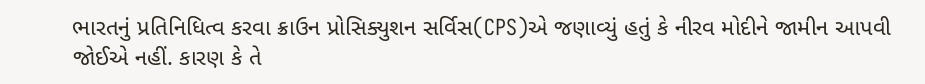ભારતનું પ્રતિનિધિત્વ કરવા ક્રાઉન પ્રોસિક્યુશન સર્વિસ(CPS)એ જણાવ્યું હતું કે નીરવ મોદીને જામીન આપવી જોઈએ નહીં. કારણ કે તે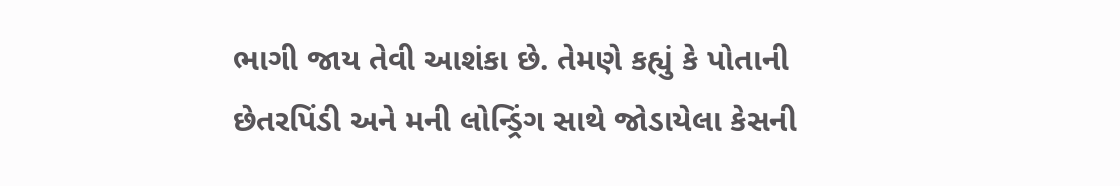ભાગી જાય તેવી આશંકા છે. તેમણે કહ્યું કે પોતાની છેતરપિંડી અને મની લોન્ડ્રિંગ સાથે જોડાયેલા કેસની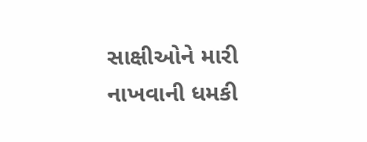સાક્ષીઓને મારી નાખવાની ધમકી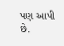પણ આપી છે.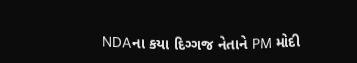NDAના કયા દિગ્ગજ નેતાને PM મોદી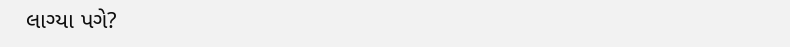લાગ્યા પગે?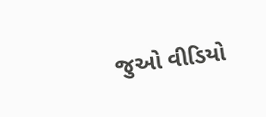જુઓ વીડિયો